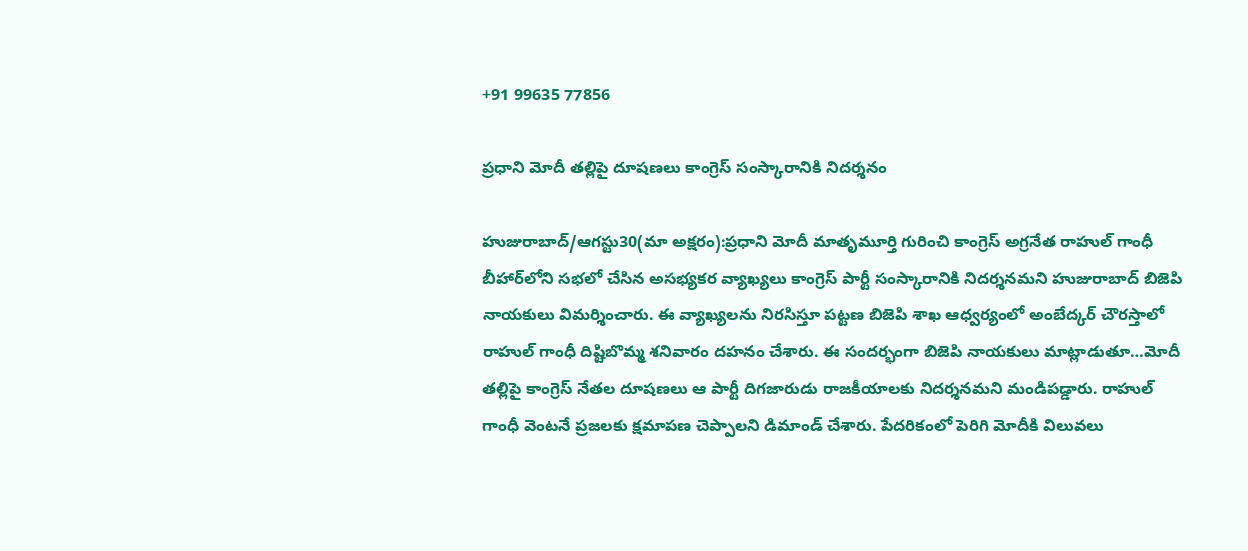+91 99635 77856

ప్రధాని మోదీ తల్లిపై దూషణలు కాంగ్రెస్ సంస్కారానికి నిదర్శనం

హుజురాబాద్/ఆగస్టు30(మా అక్షరం):ప్రధాని మోదీ మాతృమూర్తి గురించి కాంగ్రెస్ అగ్రనేత రాహుల్ గాంధీ బీహార్‌లోని సభలో చేసిన అసభ్యకర వ్యాఖ్యలు కాంగ్రెస్ పార్టీ సంస్కారానికి నిదర్శనమని హుజురాబాద్ బిజెపి నాయకులు విమర్శించారు. ఈ వ్యాఖ్యలను నిరసిస్తూ పట్టణ బిజెపి శాఖ ఆధ్వర్యంలో అంబేద్కర్‌ చౌరస్తాలో రాహుల్ గాంధీ దిష్టిబొమ్మ శనివారం దహనం చేశారు. ఈ సందర్భంగా బిజెపి నాయకులు మాట్లాడుతూ…మోదీ తల్లిపై కాంగ్రెస్ నేతల దూషణలు ఆ పార్టీ దిగజారుడు రాజకీయాలకు నిదర్శనమని మండిపడ్డారు. రాహుల్ గాంధీ వెంటనే ప్రజలకు క్షమాపణ చెప్పాలని డిమాండ్ చేశారు. పేదరికంలో పెరిగి మోదీకి విలువలు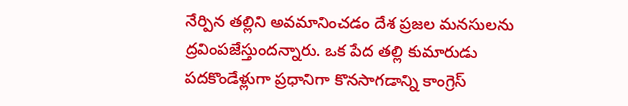నేర్పిన తల్లిని అవమానించడం దేశ ప్రజల మనసులను ద్రవింపజేస్తుందన్నారు. ఒక పేద తల్లి కుమారుడు పదకొండేళ్లుగా ప్రధానిగా కొనసాగడాన్ని కాంగ్రెస్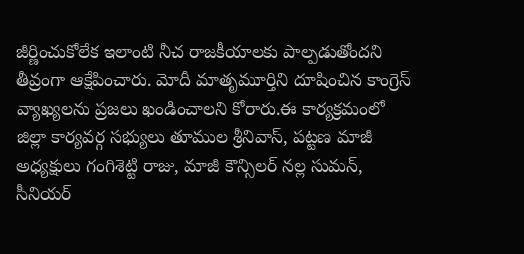జీర్ణించుకోలేక ఇలాంటి నీచ రాజకీయాలకు పాల్పడుతోందని తీవ్రంగా ఆక్షేపించారు. మోదీ మాతృమూర్తిని దూషించిన కాంగ్రెస్ వ్యాఖ్యలను ప్రజలు ఖండించాలని కోరారు.ఈ కార్యక్రమంలో జిల్లా కార్యవర్గ సభ్యులు తూముల శ్రీనివాస్, పట్టణ మాజీ అధ్యక్షులు గంగిశెట్టి రాజు, మాజీ కౌన్సిలర్ నల్ల సుమన్, సీనియర్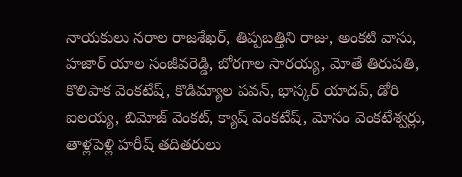నాయకులు నరాల రాజశేఖర్, తిప్పబత్తిని రాజు, అంకటి వాసు, హజార్ యాల సంజీవరెడ్డి, బోరగాల సారయ్య, మోతే తిరుపతి, కొలిపాక వెంకటేష్, కొడిమ్యాల పవన్, భాస్కర్ యాదవ్, డోరి ఐలయ్య, బిమోజ్ వెంకట్, క్యాష్ వెంకటేష్, మోసం వెంకటేశ్వర్లు, తాళ్లపెళ్లి హరీష్ తదితరులు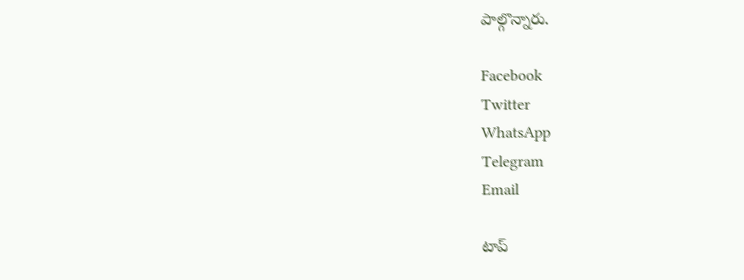పాల్గొన్నారు.

Facebook
Twitter
WhatsApp
Telegram
Email

టాప్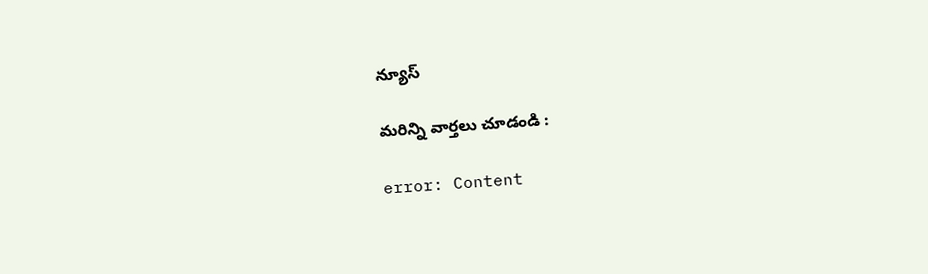న్యూస్

మరిన్ని వార్తలు చూడండి :

error: Content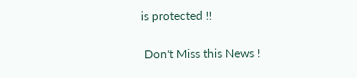is protected !!

 Don't Miss this News !